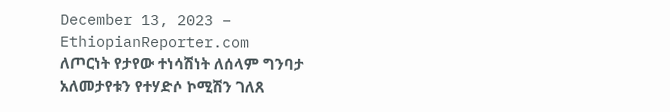December 13, 2023 – EthiopianReporter.com
ለጦርነት የታየው ተነሳሽነት ለሰላም ግንባታ አለመታየቱን የተሃድሶ ኮሚሽን ገለጸ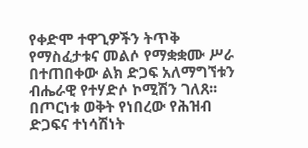የቀድሞ ተዋጊዎችን ትጥቅ የማስፈታቱና መልሶ የማቋቋሙ ሥራ በተጠበቀው ልክ ድጋፍ አለማግኘቱን ብሔራዊ የተሃድሶ ኮሚሽን ገለጸ፡፡ በጦርነቱ ወቅት የነበረው የሕዝብ ድጋፍና ተነሳሽነት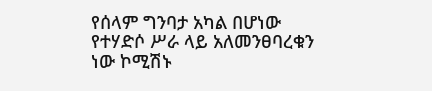የሰላም ግንባታ አካል በሆነው የተሃድሶ ሥራ ላይ አለመንፀባረቁን ነው ኮሚሽኑ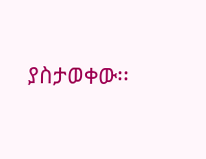ያስታወቀው፡፡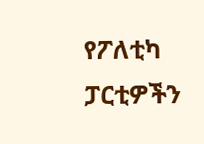የፖለቲካ ፓርቲዎችን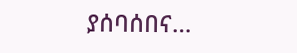ያሰባሰበና…